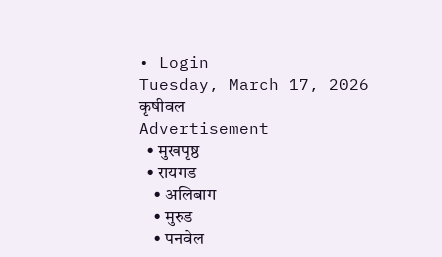• Login
Tuesday, March 17, 2026
कृषीवल
Advertisement
  • मुखपृष्ठ
  • रायगड
    • अलिबाग
    • मुरुड
    • पनवेल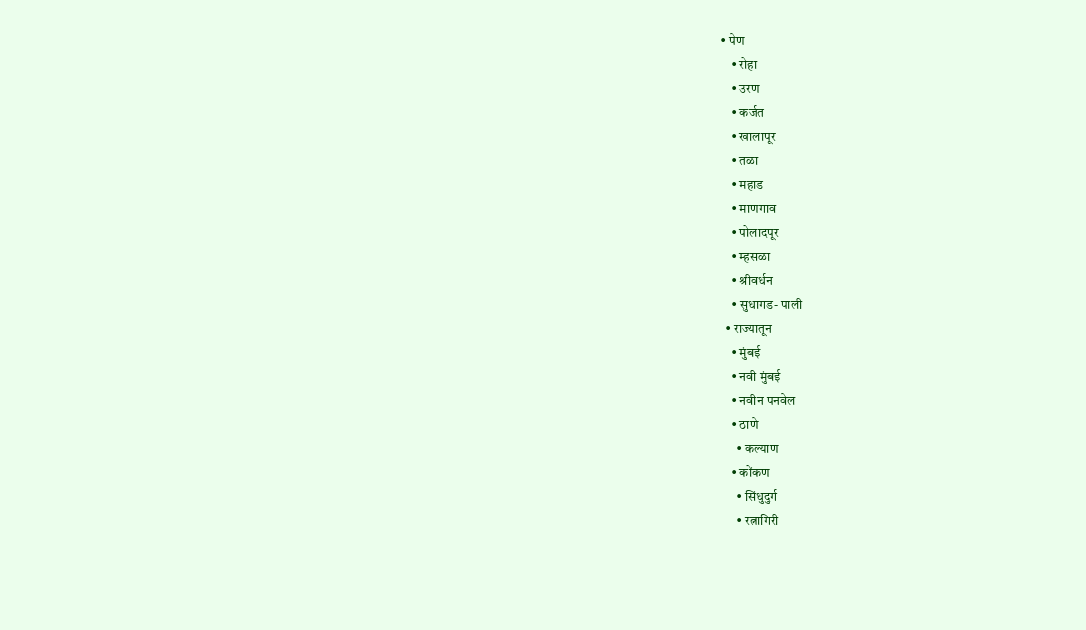• पेण
    • रोहा
    • उरण
    • कर्जत
    • खालापूर
    • तळा
    • महाड
    • माणगाव
    • पोलादपूर
    • म्हसळा
    • श्रीवर्धन
    • सुधागड- पाली
  • राज्यातून
    • मुंबई
    • नवी मुंबई
    • नवीन पनवेल
    • ठाणे
      • कल्याण
    • कोंकण
      • सिंधुदुर्ग
      • रत्नागिरी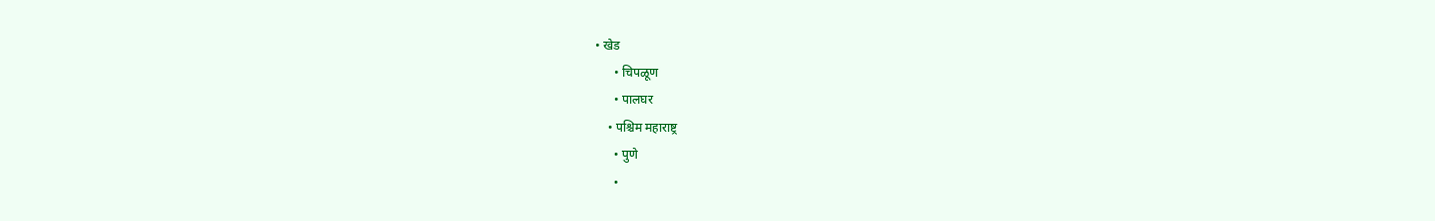• खेड
      • चिपळूण
      • पालघर
    • पश्चिम महाराष्ट्र
      • पुणे
      •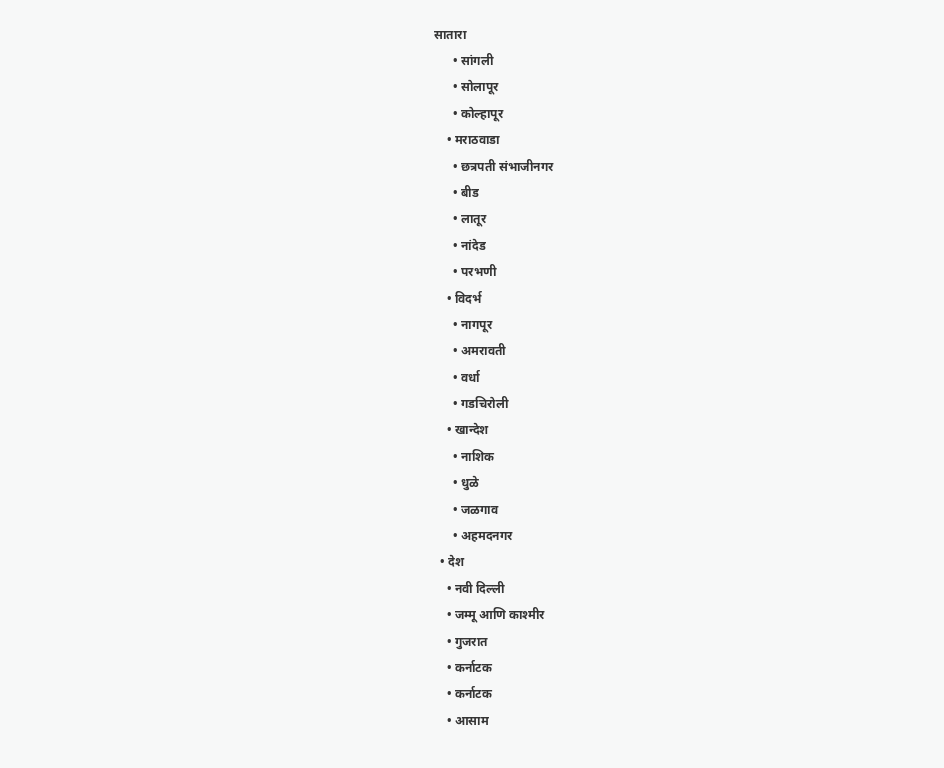सातारा
      • सांगली
      • सोलापूर
      • कोल्हापूर
    • मराठवाडा
      • छत्रपती संभाजीनगर
      • बीड
      • लातूर
      • नांदेड
      • परभणी
    • विदर्भ
      • नागपूर
      • अमरावती
      • वर्धा
      • गडचिरोली
    • खान्देश
      • नाशिक
      • धुळे
      • जळगाव
      • अहमदनगर
  • देश
    • नवी दिल्ली
    • जम्मू आणि काश्मीर
    • गुजरात
    • कर्नाटक
    • कर्नाटक
    • आसाम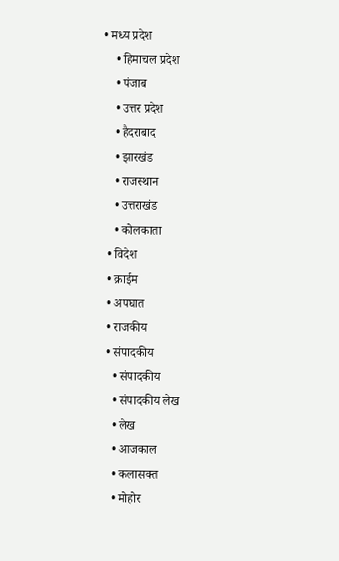• मध्य प्रदेश
    • हिमाचल प्रदेश
    • पंजाब
    • उत्तर प्रदेश
    • हैदराबाद
    • झारखंड
    • राजस्थान
    • उत्तराखंड
    • कोलकाता
  • विदेश
  • क्राईम
  • अपघात
  • राजकीय
  • संपादकीय
    • संपादकीय
    • संपादकीय लेख
    • लेख
    • आजकाल
    • कलासक्त
    • मोहोर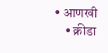• आणखी
    • क्रीडा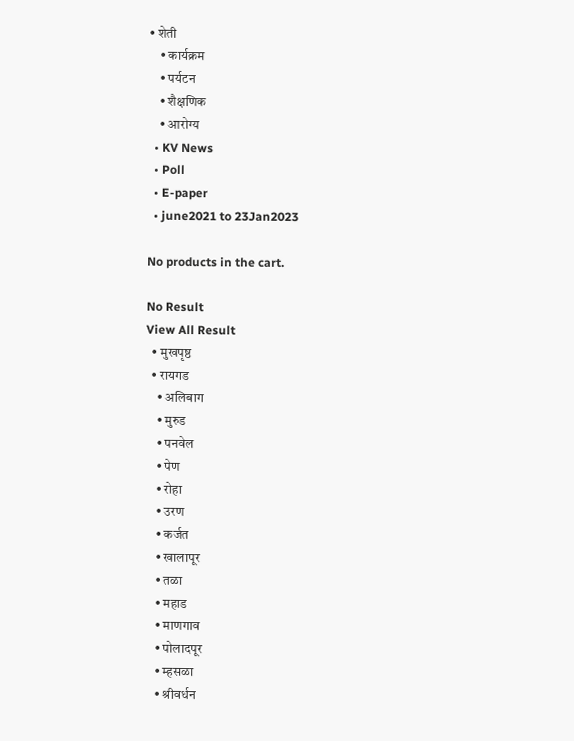• शेती
    • कार्यक्रम
    • पर्यटन
    • शैक्षणिक
    • आरोग्य
  • KV News
  • Poll
  • E-paper
  • june2021 to 23Jan2023

No products in the cart.

No Result
View All Result
  • मुखपृष्ठ
  • रायगड
    • अलिबाग
    • मुरुड
    • पनवेल
    • पेण
    • रोहा
    • उरण
    • कर्जत
    • खालापूर
    • तळा
    • महाड
    • माणगाव
    • पोलादपूर
    • म्हसळा
    • श्रीवर्धन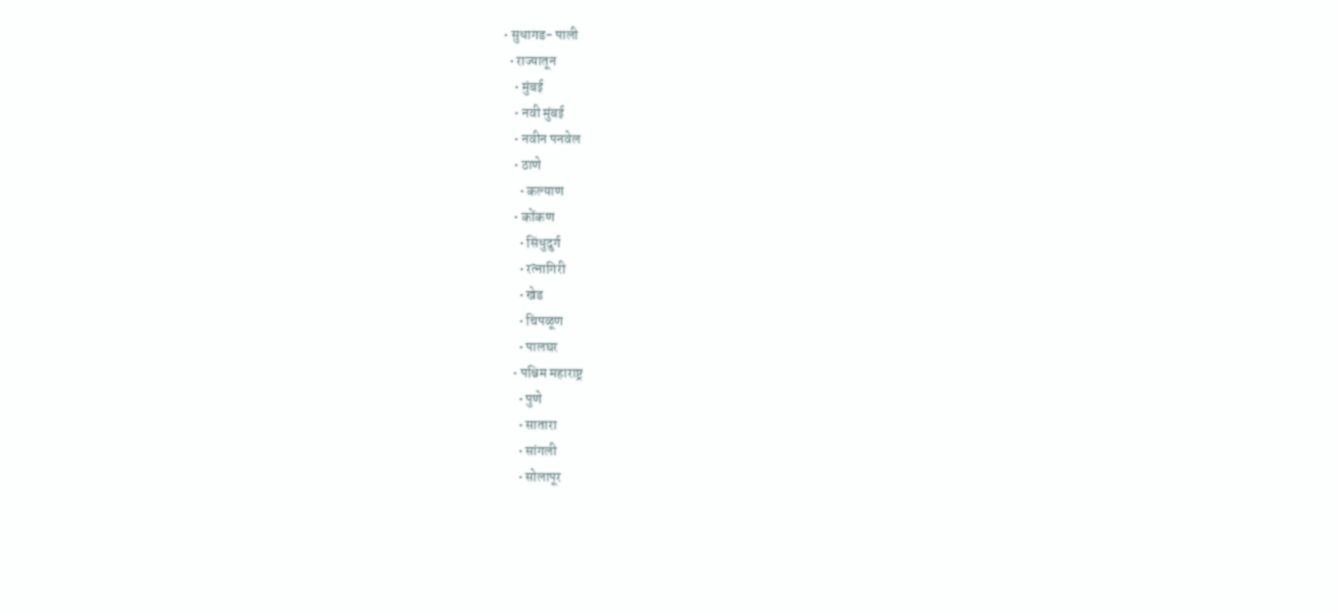• सुधागड- पाली
  • राज्यातून
    • मुंबई
    • नवी मुंबई
    • नवीन पनवेल
    • ठाणे
      • कल्याण
    • कोंकण
      • सिंधुदुर्ग
      • रत्नागिरी
      • खेड
      • चिपळूण
      • पालघर
    • पश्चिम महाराष्ट्र
      • पुणे
      • सातारा
      • सांगली
      • सोलापूर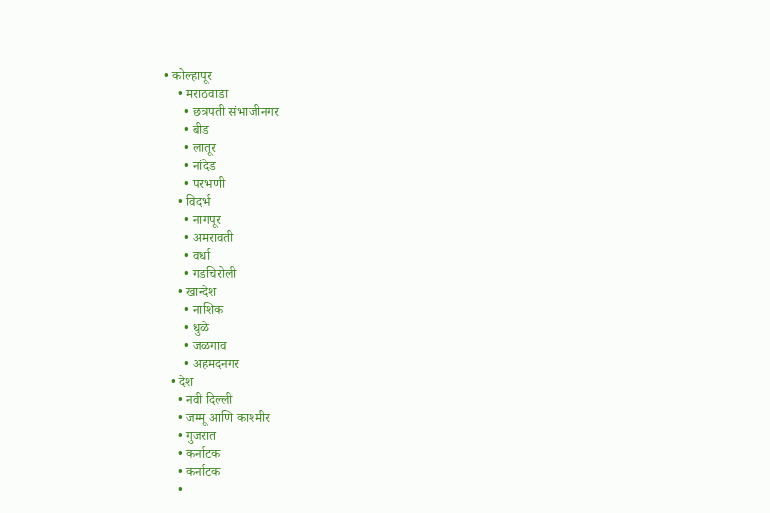• कोल्हापूर
    • मराठवाडा
      • छत्रपती संभाजीनगर
      • बीड
      • लातूर
      • नांदेड
      • परभणी
    • विदर्भ
      • नागपूर
      • अमरावती
      • वर्धा
      • गडचिरोली
    • खान्देश
      • नाशिक
      • धुळे
      • जळगाव
      • अहमदनगर
  • देश
    • नवी दिल्ली
    • जम्मू आणि काश्मीर
    • गुजरात
    • कर्नाटक
    • कर्नाटक
    •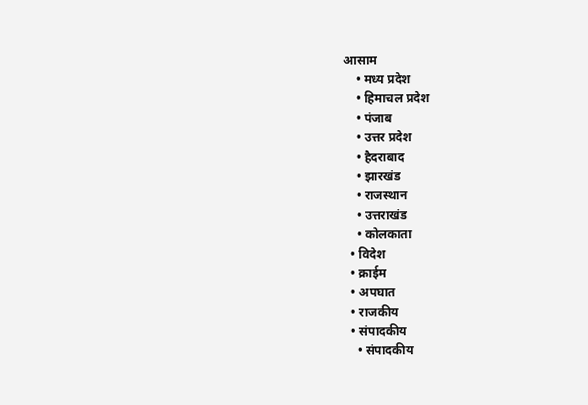आसाम
    • मध्य प्रदेश
    • हिमाचल प्रदेश
    • पंजाब
    • उत्तर प्रदेश
    • हैदराबाद
    • झारखंड
    • राजस्थान
    • उत्तराखंड
    • कोलकाता
  • विदेश
  • क्राईम
  • अपघात
  • राजकीय
  • संपादकीय
    • संपादकीय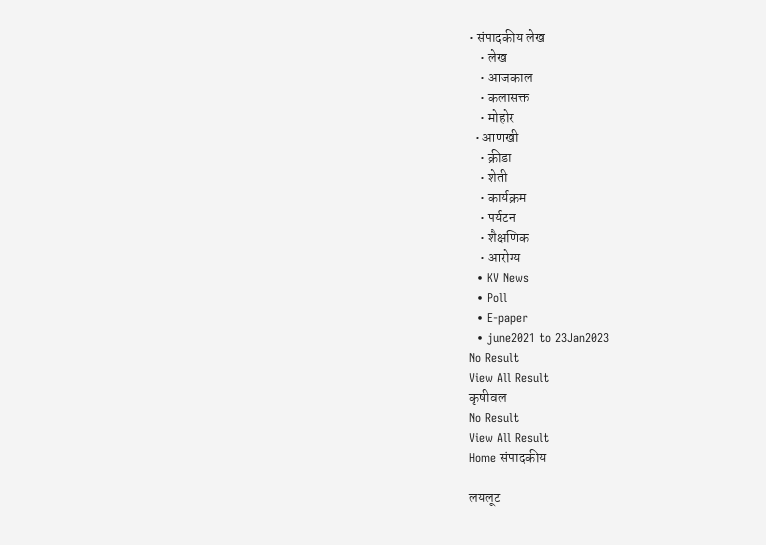• संपादकीय लेख
    • लेख
    • आजकाल
    • कलासक्त
    • मोहोर
  • आणखी
    • क्रीडा
    • शेती
    • कार्यक्रम
    • पर्यटन
    • शैक्षणिक
    • आरोग्य
  • KV News
  • Poll
  • E-paper
  • june2021 to 23Jan2023
No Result
View All Result
कृषीवल
No Result
View All Result
Home संपादकीय

लयलूट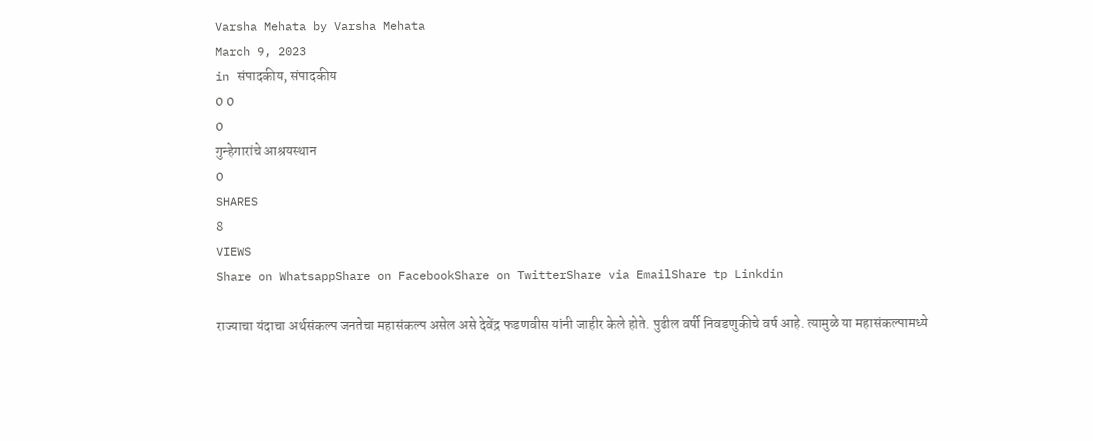Varsha Mehata by Varsha Mehata
March 9, 2023
in संपादकीय, संपादकीय
0 0
0
गुन्हेगारांचे आश्रयस्थान
0
SHARES
8
VIEWS
Share on WhatsappShare on FacebookShare on TwitterShare via EmailShare tp Linkdin

राज्याचा यंदाचा अर्थसंकल्प जनतेचा महासंकल्प असेल असे देवेंद्र फडणवीस यांनी जाहीर केले होते. पुढील वर्षी निवडणुकीचे वर्ष आहे. त्यामुळे या महासंकल्पामध्ये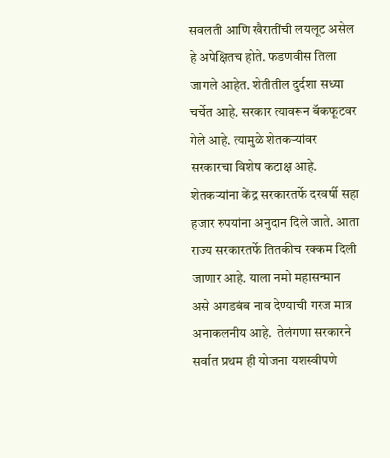सवलती आणि खैरातींची लयलूट असेल हे अपेक्षितच होते. फडणवीस तिला जागले आहेत. शेतीतील दुर्दशा सध्या चर्चेत आहे. सरकार त्यावरून बॅकफूटवर गेले आहे. त्यामुळे शेतकर्‍यांवर सरकारचा विशेष कटाक्ष आहे. शेतकर्‍यांना केंद्र सरकारतर्फे दरवर्षी सहा हजार रुपयांना अनुदान दिले जाते. आता राज्य सरकारतर्फे तितकीच रक्कम दिली जाणार आहे. याला नमो महासन्मान असे अगडबंब नाव देण्याची गरज मात्र अनाकलनीय आहे.  तेलंगणा सरकारने सर्वात प्रथम ही योजना यशस्वीपणे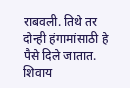राबवली. तिथे तर दोन्ही हंगामांसाठी हे पैसे दिले जातात. शिवाय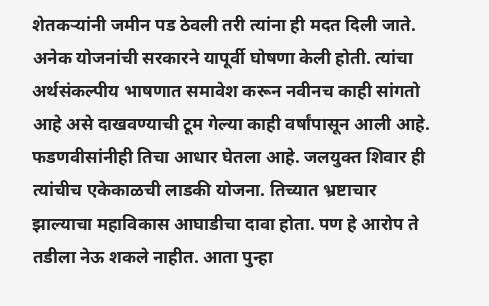शेतकर्‍यांनी जमीन पड ठेवली तरी त्यांना ही मदत दिली जाते. अनेक योजनांची सरकारने यापूर्वी घोषणा केली होती. त्यांचा अर्थसंकल्पीय भाषणात समावेश करून नवीनच काही सांगतो आहे असे दाखवण्याची टूम गेल्या काही वर्षांपासून आली आहे. फडणवीसांनीही तिचा आधार घेतला आहे. जलयुक्त शिवार ही त्यांचीच एकेकाळची लाडकी योजना. तिच्यात भ्रष्टाचार झाल्याचा महाविकास आघाडीचा दावा होता. पण हे आरोप ते तडीला नेऊ शकले नाहीत. आता पुन्हा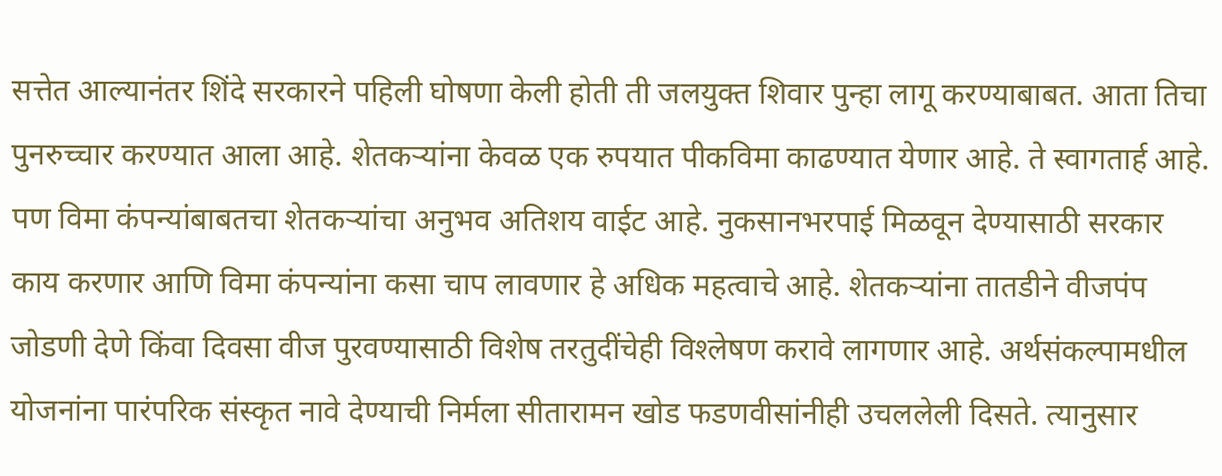सत्तेत आल्यानंतर शिंदे सरकारने पहिली घोषणा केली होती ती जलयुक्त शिवार पुन्हा लागू करण्याबाबत. आता तिचा पुनरुच्चार करण्यात आला आहे. शेतकर्‍यांना केवळ एक रुपयात पीकविमा काढण्यात येणार आहे. ते स्वागतार्ह आहे. पण विमा कंपन्यांबाबतचा शेतकर्‍यांचा अनुभव अतिशय वाईट आहे. नुकसानभरपाई मिळवून देण्यासाठी सरकार काय करणार आणि विमा कंपन्यांना कसा चाप लावणार हे अधिक महत्वाचे आहे. शेतकर्‍यांना तातडीने वीजपंप जोडणी देणे किंवा दिवसा वीज पुरवण्यासाठी विशेष तरतुदींचेही विश्‍लेषण करावे लागणार आहे. अर्थसंकल्पामधील योजनांना पारंपरिक संस्कृत नावे देण्याची निर्मला सीतारामन खोड फडणवीसांनीही उचललेली दिसते. त्यानुसार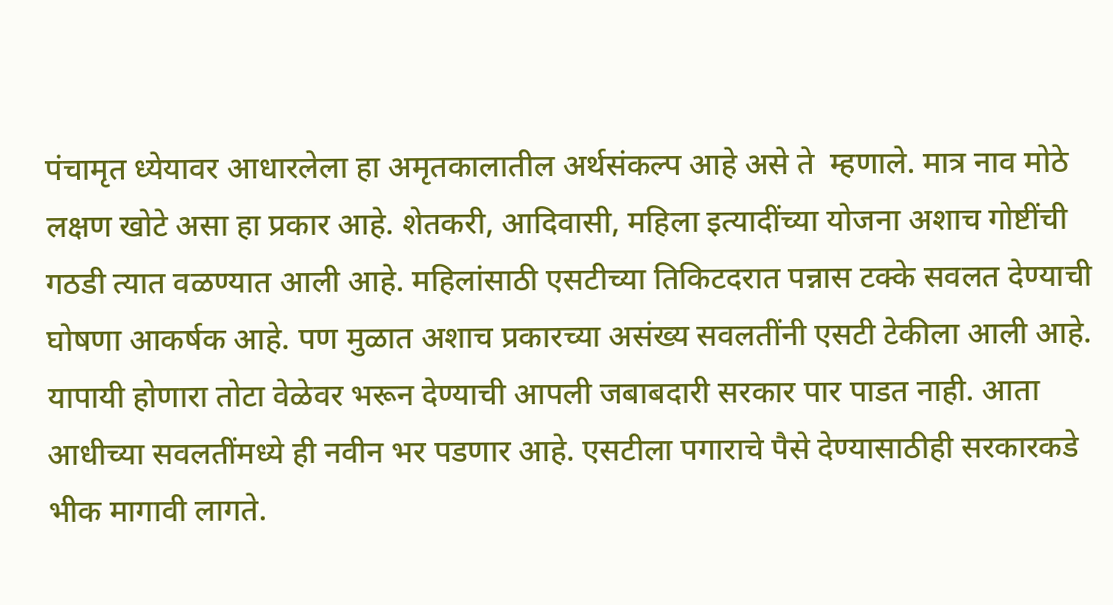पंचामृत ध्येयावर आधारलेला हा अमृतकालातील अर्थसंकल्प आहे असे ते  म्हणाले. मात्र नाव मोठे लक्षण खोटे असा हा प्रकार आहे. शेतकरी, आदिवासी, महिला इत्यादींच्या योजना अशाच गोष्टींची गठडी त्यात वळण्यात आली आहे. महिलांसाठी एसटीच्या तिकिटदरात पन्नास टक्के सवलत देण्याची घोषणा आकर्षक आहे. पण मुळात अशाच प्रकारच्या असंख्य सवलतींनी एसटी टेकीला आली आहे. यापायी होणारा तोटा वेळेवर भरून देण्याची आपली जबाबदारी सरकार पार पाडत नाही. आता आधीच्या सवलतींमध्ये ही नवीन भर पडणार आहे. एसटीला पगाराचे पैसे देण्यासाठीही सरकारकडे भीक मागावी लागते.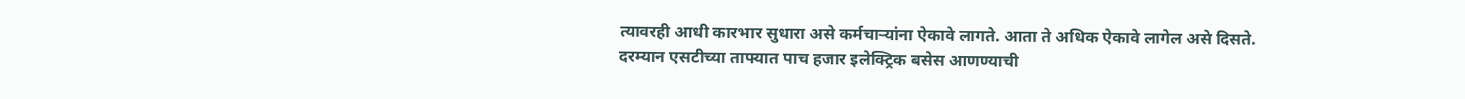त्यावरही आधी कारभार सुधारा असे कर्मचार्‍यांना ऐकावे लागते. आता ते अधिक ऐकावे लागेल असे दिसते. दरम्यान एसटीच्या ताफ्यात पाच हजार इलेक्ट्रिक बसेस आणण्याची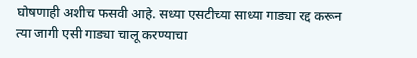घोषणाही अशीच फसवी आहे. सध्या एसटीच्या साध्या गाड्या रद्द करून त्या जागी एसी गाड्या चालू करण्याचा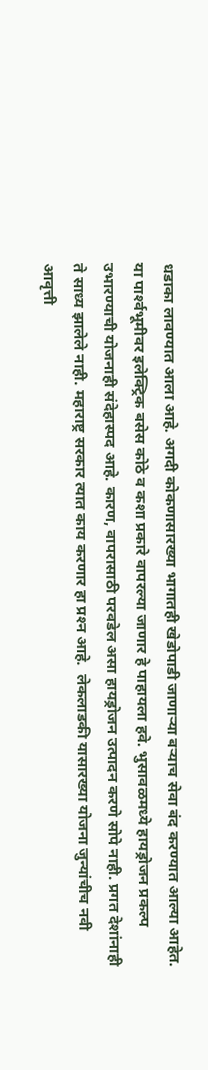धडाका लावण्यात आला आहे. अगदी कोकणासारख्या भागातही खेडोपाडी जाणार्‍या बर्‍याच सेवा बंद करण्यात आल्या आहेत. या पार्श्‍वभूमीवर इलेक्ट्रिक बसेस कोठे व कशा प्रकारे वापरल्या जाणार हे पाहायला हवे. भुसावळमध्ये हायड्रोजन प्रकल्प उभारण्याची योजनाही संदेहास्पद आहे. कारण, वापरासाठी परवडेल असा हायड्रोजन उत्पादन करणे सोपे नाही. प्रगत देशांनाही ते साध्य झालेले नाही. महाराष्ट्र सरकार त्यात काय करणार हा प्रश्‍न आहे.  लेकलाडकी यासारख्या योजना जुन्यांचीच नवी आवृत्ती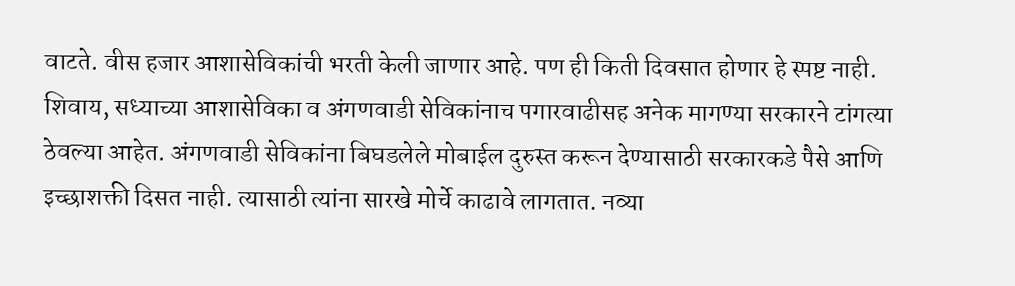वाटते. वीस हजार आशासेविकांची भरती केली जाणार आहे. पण ही किती दिवसात होणार हे स्पष्ट नाही. शिवाय, सध्याच्या आशासेविका व अंगणवाडी सेविकांनाच पगारवाढीसह अनेक मागण्या सरकारने टांगत्या ठेवल्या आहेत. अंगणवाडी सेविकांना बिघडलेले मोबाईल दुरुस्त करून देण्यासाठी सरकारकडे पैसे आणि इच्छाशक्ती दिसत नाही. त्यासाठी त्यांना सारखे मोर्चे काढावे लागतात. नव्या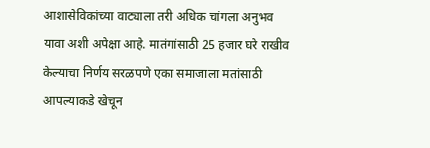आशासेविकांच्या वाट्याला तरी अधिक चांगला अनुभव यावा अशी अपेक्षा आहे. मातंगांसाठी 25 हजार घरे राखीव केल्याचा निर्णय सरळपणे एका समाजाला मतांसाठी आपल्याकडे खेचून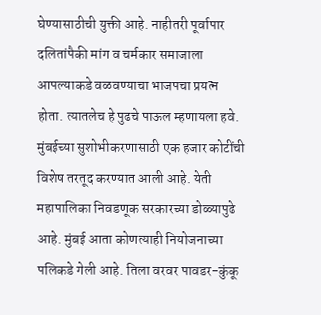घेण्यासाठीची युक्ती आहे. नाहीतरी पूर्वापार दलितांपैकी मांग व चर्मकार समाजाला आपल्याकडे वळवण्याचा भाजपचा प्रयत्न होता. त्यातलेच हे पुढचे पाऊल म्हणायला हवे. मुंबईच्या सुशोभीकरणासाठी एक हजार कोटींची विशेष तरतूद करण्यात आली आहे. येती महापालिका निवडणूक सरकारच्या डोळ्यापुढे आहे. मुंबई आता कोणत्याही नियोजनाच्या पलिकडे गेली आहे. तिला वरवर पावडर-कुंकू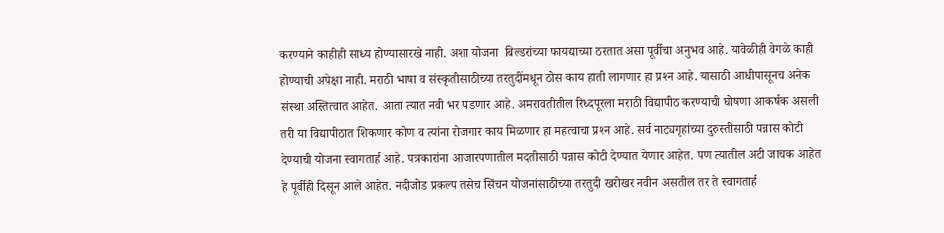करण्याने काहीही साध्य होण्यासारखे नाही. अशा योजना  बिल्डरांच्या फायद्याच्या ठरतात असा पूर्वीचा अनुभव आहे. यावेळीही वेगळे काही होण्याची अपेक्षा नाही. मराठी भाषा व संस्कृतीसाठीच्या तरतुदींमधून ठोस काय हाती लागणार हा प्रश्‍न आहे. यासाठी आधीपासूनच अनेक संस्था अस्तित्वात आहेत. आता त्यात नवी भर पडणार आहे. अमरावतीतील रिध्दपूरला मराठी विद्यापीठ करण्याची घोषणा आकर्षक असली तरी या विद्यापीठात शिकणार कोण व त्यांना रोजगार काय मिळणार हा महत्वाचा प्रश्‍न आहे. सर्व नाट्यगृहांच्या दुरुस्तीसाठी पन्नास कोटी देण्याची योजना स्वागतार्ह आहे. पत्रकारांना आजारपणातील मदतीसाठी पन्नास कोटी देण्यात येणार आहेत. पण त्यातील अटी जाचक आहेत हे पूर्वीही दिसून आले आहेत. नदीजोड प्रकल्प तसेच सिंचन योजनांसाठीच्या तरतुदी खरोखर नवीन असतील तर ते स्वागतार्ह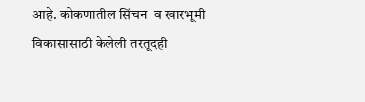आहे. कोकणातील सिंचन  व खारभूमी विकासासाठी केलेली तरतूदही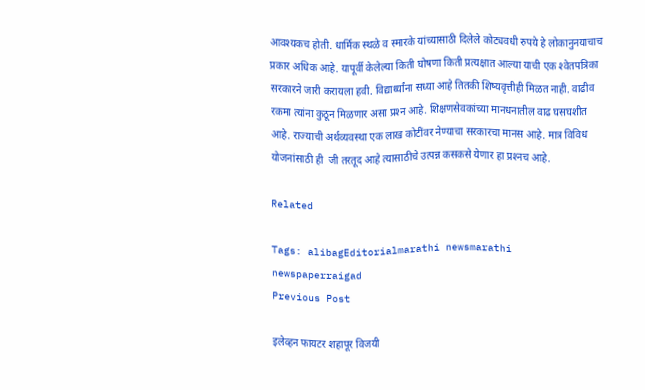आवश्यकच होती. धार्मिक स्थळे व स्मारके यांच्यासाठी दिलेले कोट्यवधी रुपये हे लोकानुनयाचाच प्रकार अधिक आहे. यापूर्वी केलेल्या किती घोषणा किती प्रत्यक्षात आल्या याची एक श्‍वेतपत्रिका सरकारने जारी करायला हवी. विद्यार्थ्यांना सध्या आहे तितकी शिष्यवृत्तीही मिळत नाही. वाढीव रकमा त्यांना कुठून मिळणार असा प्रश्‍न आहे. शिक्षणसेवकांच्या मानधनातील वाढ घसघशीत आहे. राज्याची अर्थव्यवस्था एक लाख कोटींवर नेण्याचा सरकारचा मानस आहे. मात्र विविध योजनांसाठी ही  जी तरतूद आहे त्यासाठीचे उत्पन्न कसकसे येणार हा प्रश्‍नच आहे.

Related

Tags: alibagEditorialmarathi newsmarathi newspaperraigad
Previous Post

इलेव्हन फायटर शहापूर विजयी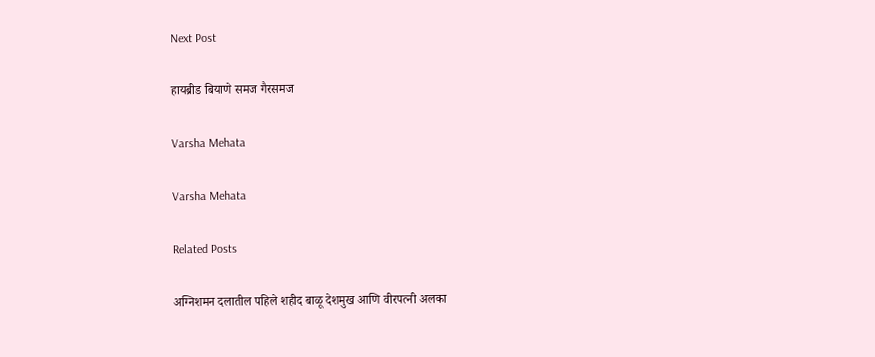Next Post

हायब्रीड बियाणे समज गैरसमज

Varsha Mehata

Varsha Mehata

Related Posts

अग्निशमन दलातील पहिले शहीद बाळू देशमुख आणि वीरपत्नी अलका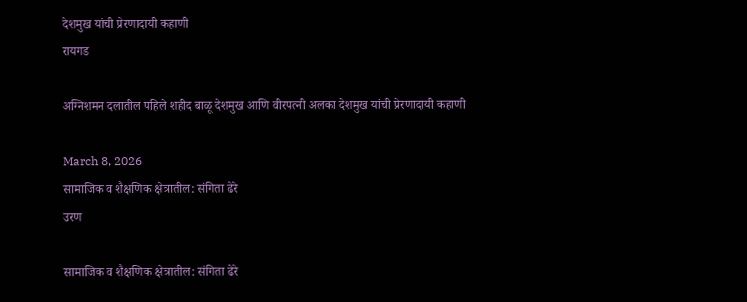देशमुख यांची प्रेरणादायी कहाणी
रायगड

अग्निशमन दलातील पहिले शहीद बाळू देशमुख आणि वीरपत्नी अलका देशमुख यांची प्रेरणादायी कहाणी

March 8, 2026
सामाजिक व शैक्षणिक क्षेत्रातील: संगिता ढेरे
उरण

सामाजिक व शैक्षणिक क्षेत्रातील: संगिता ढेरे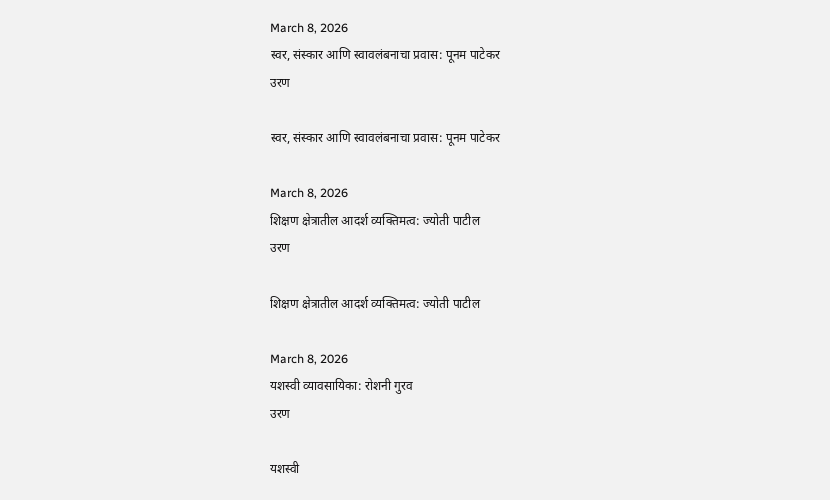March 8, 2026
स्वर, संस्कार आणि स्वावलंबनाचा प्रवास: पूनम पाटेकर
उरण

स्वर, संस्कार आणि स्वावलंबनाचा प्रवास: पूनम पाटेकर

March 8, 2026
शिक्षण क्षेत्रातील आदर्श व्यक्तिमत्व: ज्योती पाटील
उरण

शिक्षण क्षेत्रातील आदर्श व्यक्तिमत्व: ज्योती पाटील

March 8, 2026
यशस्वी व्यावसायिका: रोशनी गुरव
उरण

यशस्वी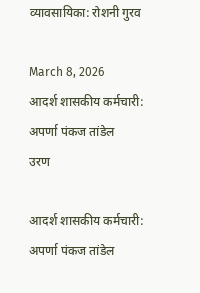व्यावसायिका: रोशनी गुरव

March 8, 2026
आदर्श शासकीय कर्मचारी: अपर्णा पंकज तांडेल
उरण

आदर्श शासकीय कर्मचारी: अपर्णा पंकज तांडेल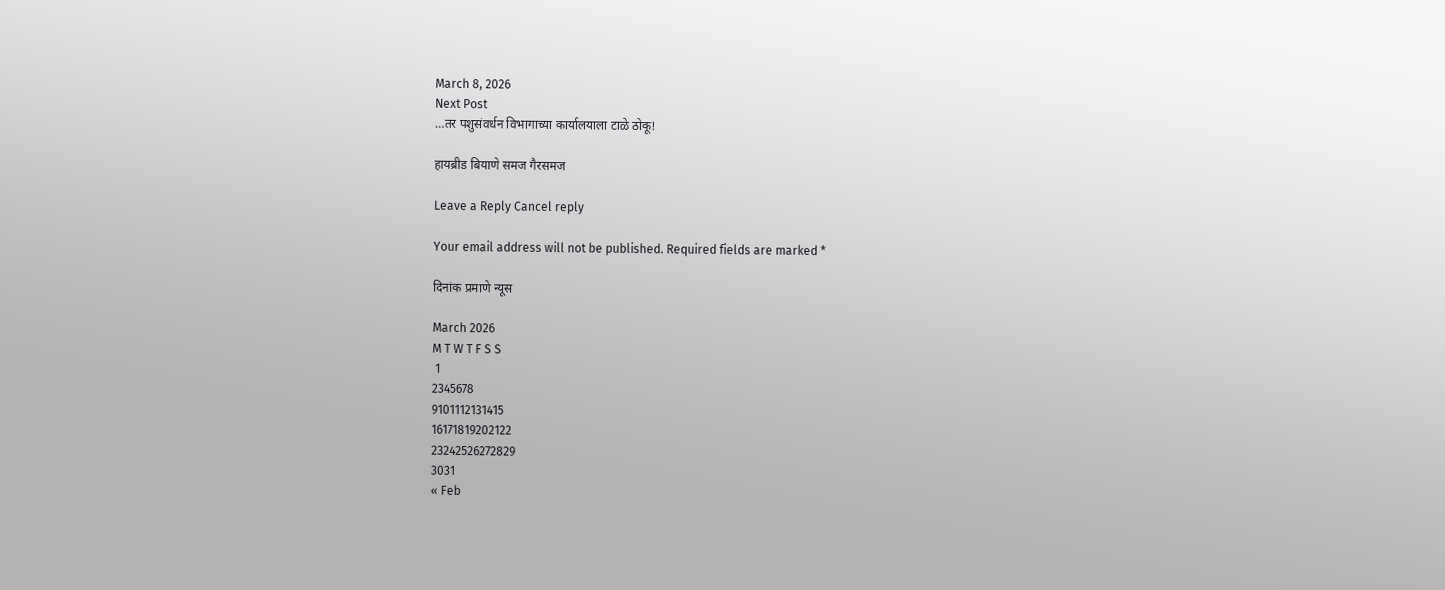March 8, 2026
Next Post
…तर पशुसंवर्धन विभागाच्या कार्यालयाला टाळे ठोकू!

हायब्रीड बियाणे समज गैरसमज

Leave a Reply Cancel reply

Your email address will not be published. Required fields are marked *

दिनांक प्रमाणे न्यूस

March 2026
M T W T F S S
 1
2345678
9101112131415
16171819202122
23242526272829
3031
« Feb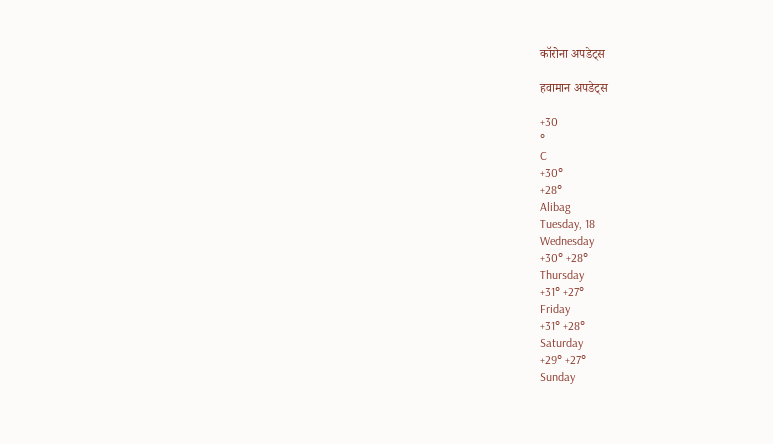कॉरोना अपडेट्स

हवामान अपडेट्स

+30
°
C
+30°
+28°
Alibag
Tuesday, 18
Wednesday
+30° +28°
Thursday
+31° +27°
Friday
+31° +28°
Saturday
+29° +27°
Sunday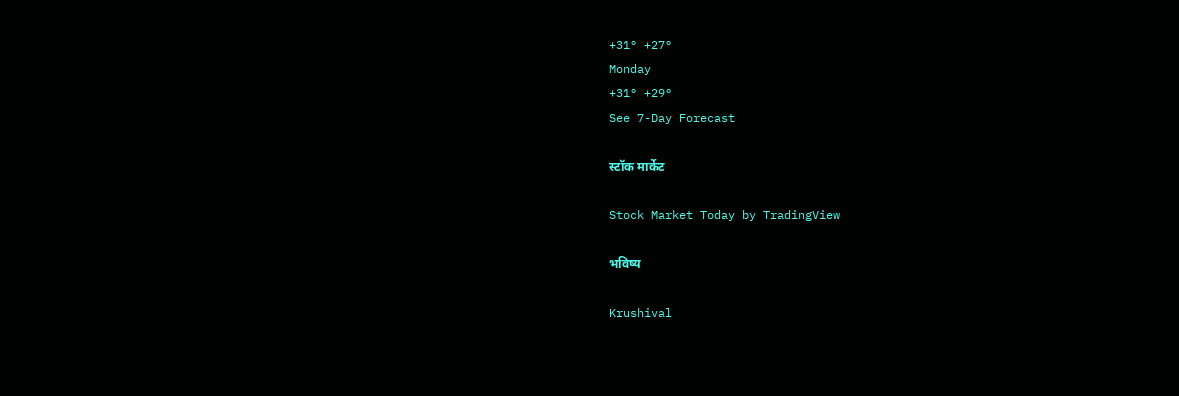+31° +27°
Monday
+31° +29°
See 7-Day Forecast

स्टॉक मार्केट

Stock Market Today by TradingView

भविष्य

Krushival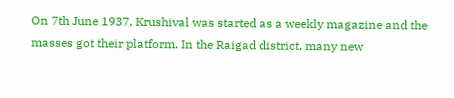On 7th June 1937, Krushival was started as a weekly magazine and the masses got their platform. In the Raigad district, many new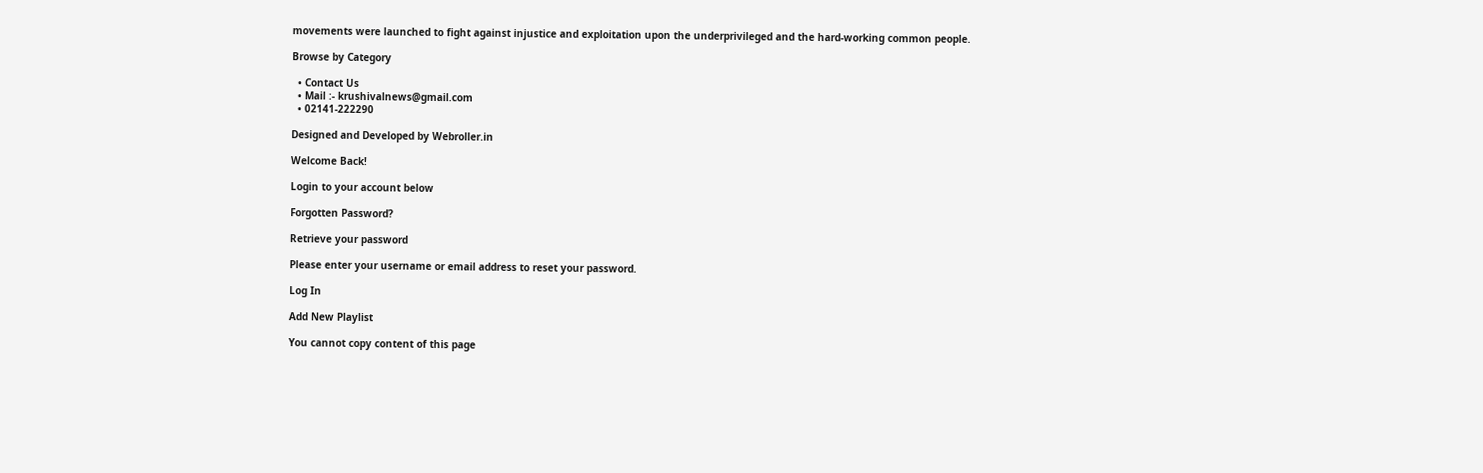movements were launched to fight against injustice and exploitation upon the underprivileged and the hard-working common people.

Browse by Category

  • Contact Us
  • Mail :- krushivalnews@gmail.com
  • 02141-222290

Designed and Developed by Webroller.in

Welcome Back!

Login to your account below

Forgotten Password?

Retrieve your password

Please enter your username or email address to reset your password.

Log In

Add New Playlist

You cannot copy content of this page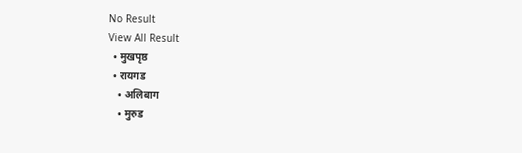No Result
View All Result
  • मुखपृष्ठ
  • रायगड
    • अलिबाग
    • मुरुड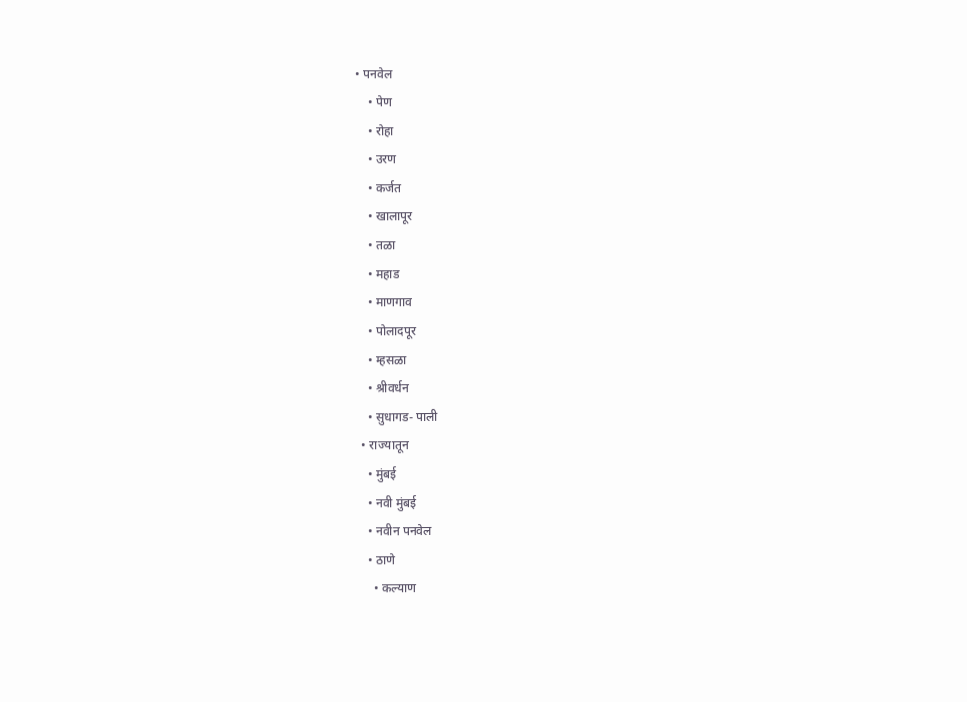• पनवेल
    • पेण
    • रोहा
    • उरण
    • कर्जत
    • खालापूर
    • तळा
    • महाड
    • माणगाव
    • पोलादपूर
    • म्हसळा
    • श्रीवर्धन
    • सुधागड- पाली
  • राज्यातून
    • मुंबई
    • नवी मुंबई
    • नवीन पनवेल
    • ठाणे
      • कल्याण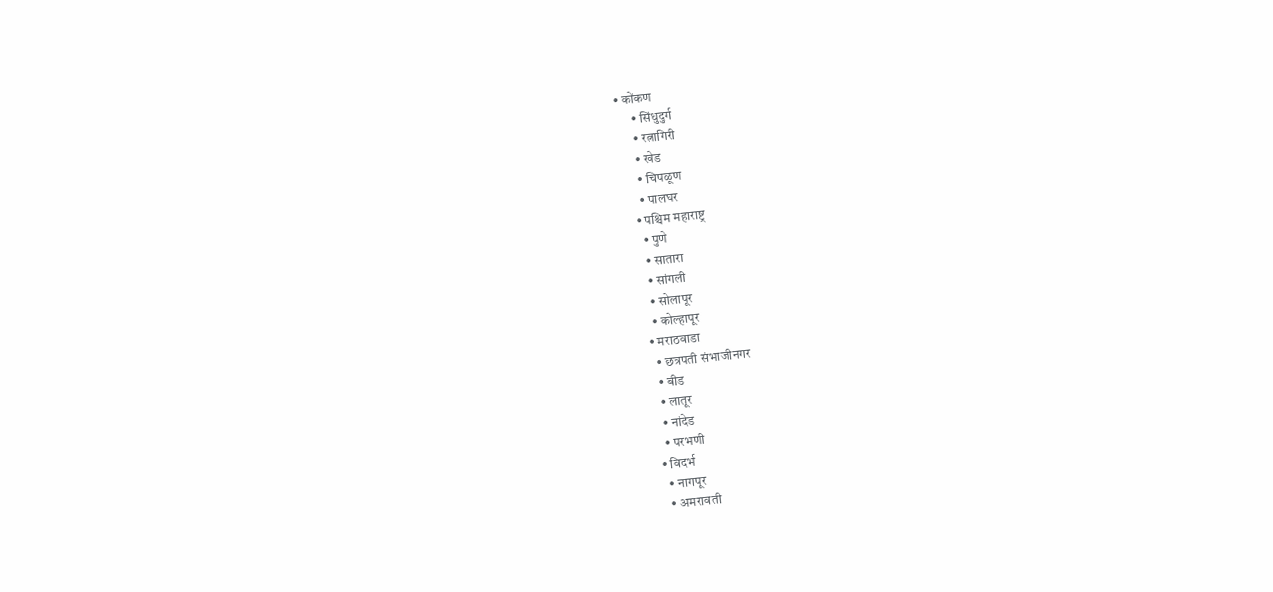• कोंकण
      • सिंधुदुर्ग
      • रत्नागिरी
      • खेड
      • चिपळूण
      • पालघर
    • पश्चिम महाराष्ट्र
      • पुणे
      • सातारा
      • सांगली
      • सोलापूर
      • कोल्हापूर
    • मराठवाडा
      • छत्रपती संभाजीनगर
      • बीड
      • लातूर
      • नांदेड
      • परभणी
    • विदर्भ
      • नागपूर
      • अमरावती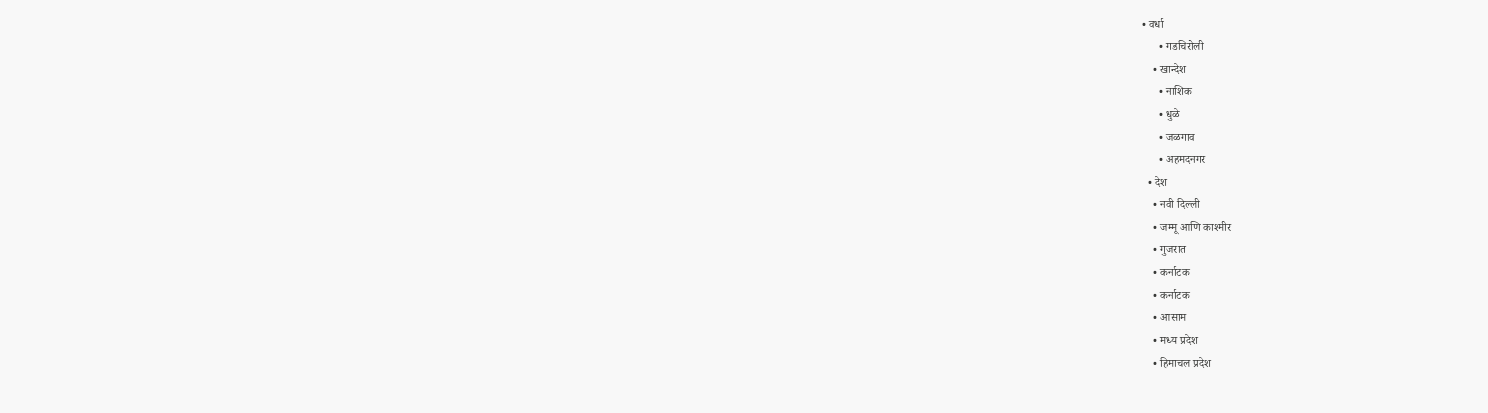• वर्धा
      • गडचिरोली
    • खान्देश
      • नाशिक
      • धुळे
      • जळगाव
      • अहमदनगर
  • देश
    • नवी दिल्ली
    • जम्मू आणि काश्मीर
    • गुजरात
    • कर्नाटक
    • कर्नाटक
    • आसाम
    • मध्य प्रदेश
    • हिमाचल प्रदेश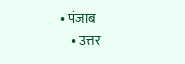• पंजाब
    • उत्तर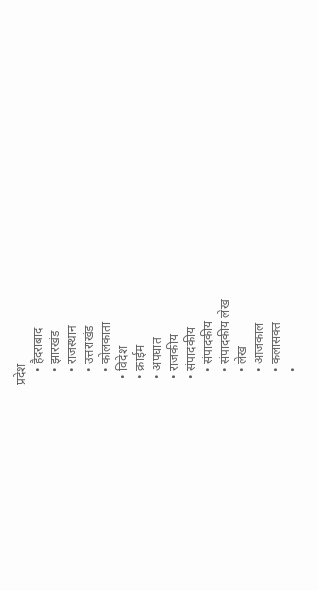प्रदेश
    • हैदराबाद
    • झारखंड
    • राजस्थान
    • उत्तराखंड
    • कोलकाता
  • विदेश
  • क्राईम
  • अपघात
  • राजकीय
  • संपादकीय
    • संपादकीय
    • संपादकीय लेख
    • लेख
    • आजकाल
    • कलासक्त
    •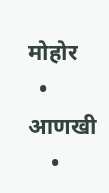मोहोर
  • आणखी
    •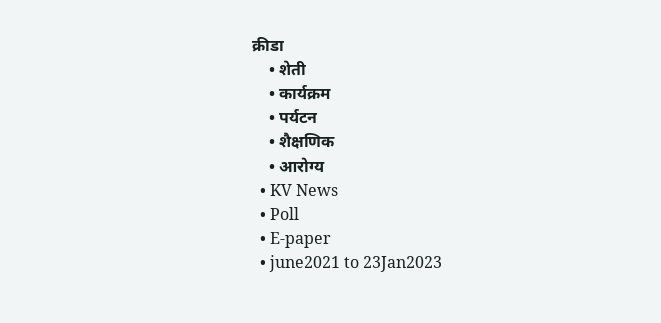क्रीडा
    • शेती
    • कार्यक्रम
    • पर्यटन
    • शैक्षणिक
    • आरोग्य
  • KV News
  • Poll
  • E-paper
  • june2021 to 23Jan2023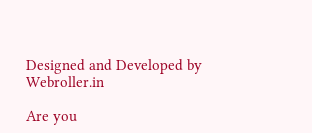Designed and Developed by Webroller.in

Are you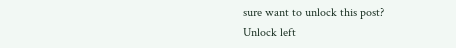sure want to unlock this post?
Unlock left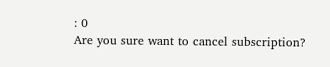: 0
Are you sure want to cancel subscription?